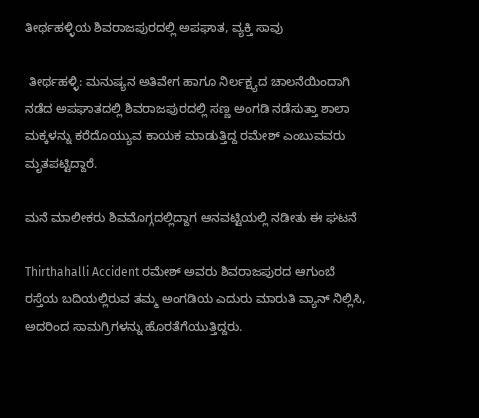ತೀರ್ಥಹಳ್ಳಿಯ ಶಿವರಾಜಪುರದಲ್ಲಿ ಅಪಘಾತ, ವ್ಯಕ್ತಿ ಸಾವು

 ತೀರ್ಥಹಳ್ಳಿ: ಮನುಷ್ಯನ ಅತಿವೇಗ ಹಾಗೂ ನಿರ್ಲಕ್ಷ್ಯದ ಚಾಲನೆಯಿಂದಾಗಿ ನಡೆದ ಅಪಘಾತದಲ್ಲಿ ಶಿವರಾಜಪುರದಲ್ಲಿ ಸಣ್ಣ ಅಂಗಡಿ ನಡೆಸುತ್ತಾ ಶಾಲಾ ಮಕ್ಕಳನ್ನು ಕರೆದೊಯ್ಯುವ ಕಾಯಕ ಮಾಡುತ್ತಿದ್ದ ರಮೇಶ್ ಎಂಬುವವರು ಮೃತಪಟ್ಟಿದ್ದಾರೆ.

ಮನೆ ಮಾಲೀಕರು ಶಿವಮೊಗ್ಗದಲ್ಲಿದ್ದಾಗ ಆನವಟ್ಟಿಯಲ್ಲಿ ನಡೀತು ಈ ಘಟನೆ

Thirthahalli Accident ರಮೇಶ್ ಅವರು ಶಿವರಾಜಪುರದ ಆಗುಂಬೆ ರಸ್ತೆಯ ಬದಿಯಲ್ಲಿರುವ ತಮ್ಮ ಅಂಗಡಿಯ ಎದುರು ಮಾರುತಿ ವ್ಯಾನ್ ನಿಲ್ಲಿಸಿ, ಅದರಿಂದ ಸಾಮಗ್ರಿಗಳನ್ನು ಹೊರತೆಗೆಯುತ್ತಿದ್ದರು.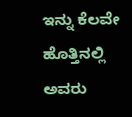ಇನ್ನು ಕೆಲವೇ ಹೊತ್ತಿನಲ್ಲಿ ಅವರು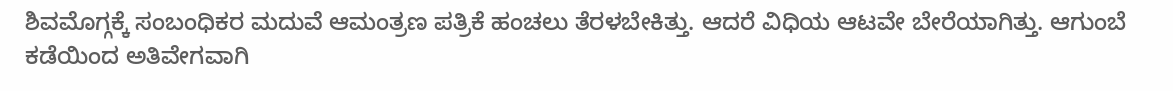ಶಿವಮೊಗ್ಗಕ್ಕೆ ಸಂಬಂಧಿಕರ ಮದುವೆ ಆಮಂತ್ರಣ ಪತ್ರಿಕೆ ಹಂಚಲು ತೆರಳಬೇಕಿತ್ತು. ಆದರೆ ವಿಧಿಯ ಆಟವೇ ಬೇರೆಯಾಗಿತ್ತು. ಆಗುಂಬೆ ಕಡೆಯಿಂದ ಅತಿವೇಗವಾಗಿ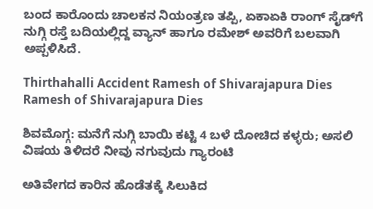ಬಂದ ಕಾರೊಂದು ಚಾಲಕನ ನಿಯಂತ್ರಣ ತಪ್ಪಿ, ಏಕಾಏಕಿ ರಾಂಗ್ ಸೈಡ್‌ಗೆ ನುಗ್ಗಿ ರಸ್ತೆ ಬದಿಯಲ್ಲಿದ್ದ ವ್ಯಾನ್ ಹಾಗೂ ರಮೇಶ್ ಅವರಿಗೆ ಬಲವಾಗಿ ಅಪ್ಪಳಿಸಿದೆ.

Thirthahalli Accident Ramesh of Shivarajapura Dies
Ramesh of Shivarajapura Dies

ಶಿವಮೊಗ್ಗ: ಮನೆಗೆ ನುಗ್ಗಿ ಬಾಯಿ ಕಟ್ಟಿ 4 ಬಳೆ ದೋಚಿದ ಕಳ್ಳರು; ಅಸಲಿ ವಿಷಯ ತಿಳಿದರೆ ನೀವು ನಗುವುದು ಗ್ಯಾರಂಟಿ

ಅತಿವೇಗದ ಕಾರಿನ ಹೊಡೆತಕ್ಕೆ ಸಿಲುಕಿದ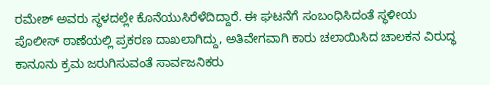ರಮೇಶ್ ಅವರು ಸ್ಥಳದಲ್ಲೇ ಕೊನೆಯುಸಿರೆಳೆದಿದ್ದಾರೆ. ಈ ಘಟನೆಗೆ ಸಂಬಂಧಿಸಿದಂತೆ ಸ್ಥಳೀಯ ಪೊಲೀಸ್ ಠಾಣೆಯಲ್ಲಿ ಪ್ರಕರಣ ದಾಖಲಾಗಿದ್ದು, ಅತಿವೇಗವಾಗಿ ಕಾರು ಚಲಾಯಿಸಿದ ಚಾಲಕನ ವಿರುದ್ಧ ಕಾನೂನು ಕ್ರಮ ಜರುಗಿಸುವಂತೆ ಸಾರ್ವಜನಿಕರು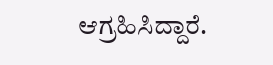ಆಗ್ರಹಿಸಿದ್ದಾರೆ.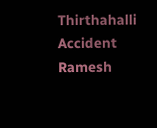Thirthahalli Accident Ramesh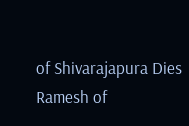of Shivarajapura Dies
Ramesh of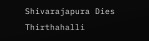Shivarajapura Dies
Thirthahalli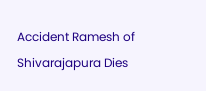Accident Ramesh of Shivarajapura Dies